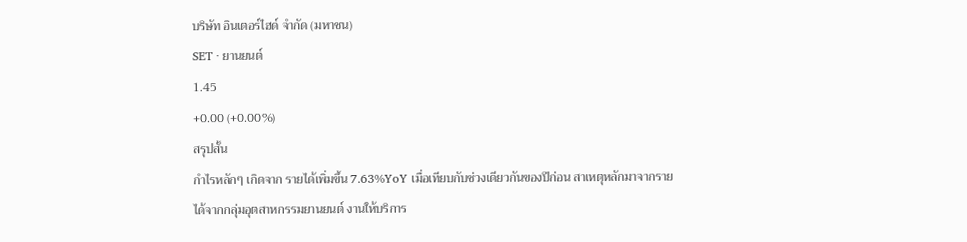บริษัท อินเตอร์ไฮด์ จำกัด (มหาชน)
SET · ยานยนต์
1.45
+0.00 (+0.00%)
สรุปสั้น
กำไรหลักๆ เกิดจาก รายได้เพิ่มขึ้น 7.63%YoY เมื่อเทียบกับช่วงเดียวกันของปีก่อน สาเหตุหลักมาจากรายได้จากกลุ่มอุตสาหกรรมยานยนต์ งานให้บริการ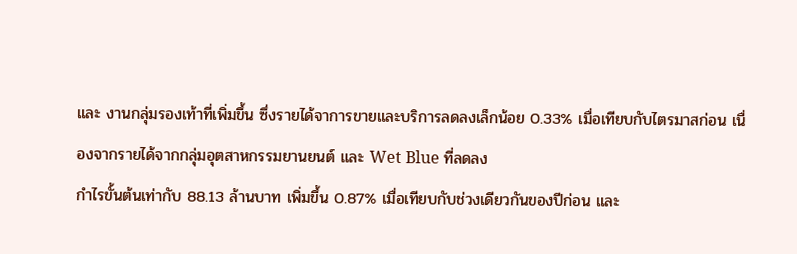และ งานกลุ่มรองเท้าที่เพิ่มขึ้น ซึ่งรายได้จาการขายและบริการลดลงเล็กน้อย 0.33% เมื่อเทียบกับไตรมาสก่อน เนื่องจากรายได้จากกลุ่มอุตสาหกรรมยานยนต์ และ Wet Blue ที่ลดลง
กําไรขั้นต้นเท่ากับ 88.13 ล้านบาท เพิ่มขึ้น 0.87% เมื่อเทียบกับช่วงเดียวกันของปีก่อน และ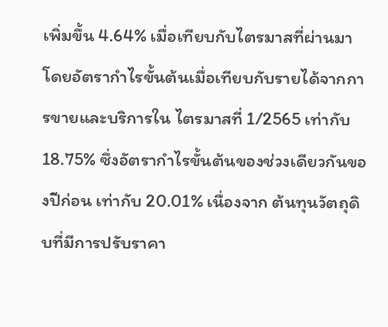เพิ่มขึ้น 4.64% เมื่อเทียบกับไตรมาสที่ผ่านมา โดยอัตรากําไรขั้นต้นเมื่อเทียบกับรายได้จากการขายและบริการใน ไตรมาสที่ 1/2565 เท่ากับ 18.75% ซึ่งอัตรากําไรขั้นต้นของช่วงเดียวกันของปีก่อน เท่ากับ 20.01% เนื่องจาก ต้นทุนวัตถุดิบที่มีการปรับราคา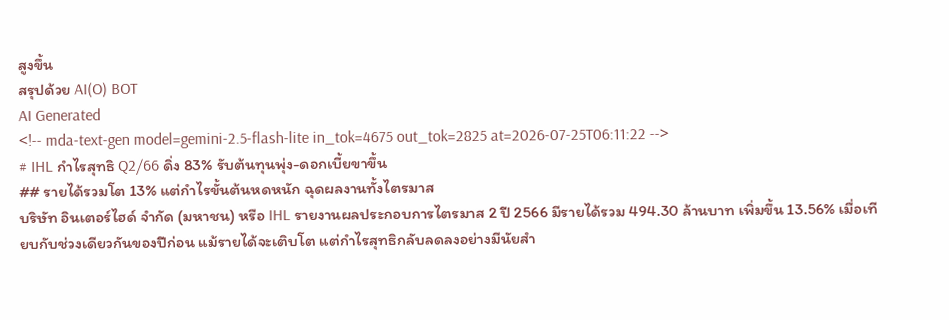สูงขึ้น
สรุปด้วย AI(O) BOT
AI Generated
<!-- mda-text-gen model=gemini-2.5-flash-lite in_tok=4675 out_tok=2825 at=2026-07-25T06:11:22 -->
# IHL กำไรสุทธิ Q2/66 ดิ่ง 83% รับต้นทุนพุ่ง-ดอกเบี้ยขาขึ้น
## รายได้รวมโต 13% แต่กำไรขั้นต้นหดหนัก ฉุดผลงานทั้งไตรมาส
บริษัท อินเตอร์ไฮด์ จำกัด (มหาชน) หรือ IHL รายงานผลประกอบการไตรมาส 2 ปี 2566 มีรายได้รวม 494.30 ล้านบาท เพิ่มขึ้น 13.56% เมื่อเทียบกับช่วงเดียวกันของปีก่อน แม้รายได้จะเติบโต แต่กำไรสุทธิกลับลดลงอย่างมีนัยสำ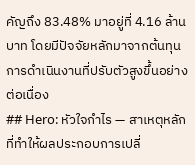คัญถึง 83.48% มาอยู่ที่ 4.16 ล้านบาท โดยมีปัจจัยหลักมาจากต้นทุนการดำเนินงานที่ปรับตัวสูงขึ้นอย่างต่อเนื่อง
## Hero: หัวใจกำไร — สาเหตุหลักที่ทำให้ผลประกอบการเปลี่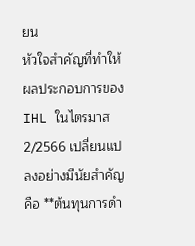ยน
หัวใจสำคัญที่ทำให้ผลประกอบการของ IHL ในไตรมาส 2/2566 เปลี่ยนแปลงอย่างมีนัยสำคัญ คือ **ต้นทุนการดำ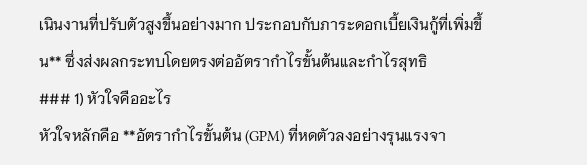เนินงานที่ปรับตัวสูงขึ้นอย่างมาก ประกอบกับภาระดอกเบี้ยเงินกู้ที่เพิ่มขึ้น** ซึ่งส่งผลกระทบโดยตรงต่ออัตรากำไรขั้นต้นและกำไรสุทธิ
### 1) หัวใจคืออะไร
หัวใจหลักคือ **อัตรากำไรขั้นต้น (GPM) ที่หดตัวลงอย่างรุนแรงจา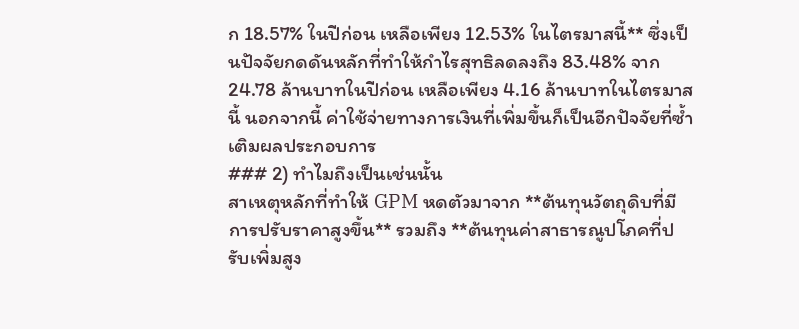ก 18.57% ในปีก่อน เหลือเพียง 12.53% ในไตรมาสนี้** ซึ่งเป็นปัจจัยกดดันหลักที่ทำให้กำไรสุทธิลดลงถึง 83.48% จาก 24.78 ล้านบาทในปีก่อน เหลือเพียง 4.16 ล้านบาทในไตรมาสนี้ นอกจากนี้ ค่าใช้จ่ายทางการเงินที่เพิ่มขึ้นก็เป็นอีกปัจจัยที่ซ้ำเติมผลประกอบการ
### 2) ทำไมถึงเป็นเช่นนั้น
สาเหตุหลักที่ทำให้ GPM หดตัวมาจาก **ต้นทุนวัตถุดิบที่มีการปรับราคาสูงขึ้น** รวมถึง **ต้นทุนค่าสาธารณูปโภคที่ปรับเพิ่มสูง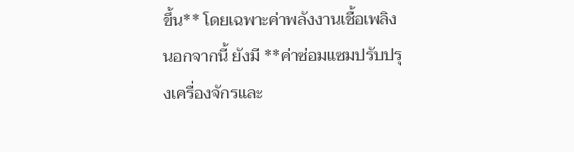ขึ้น** โดยเฉพาะค่าพลังงานเชื้อเพลิง นอกจากนี้ ยังมี **ค่าซ่อมแซมปรับปรุงเครื่องจักรและ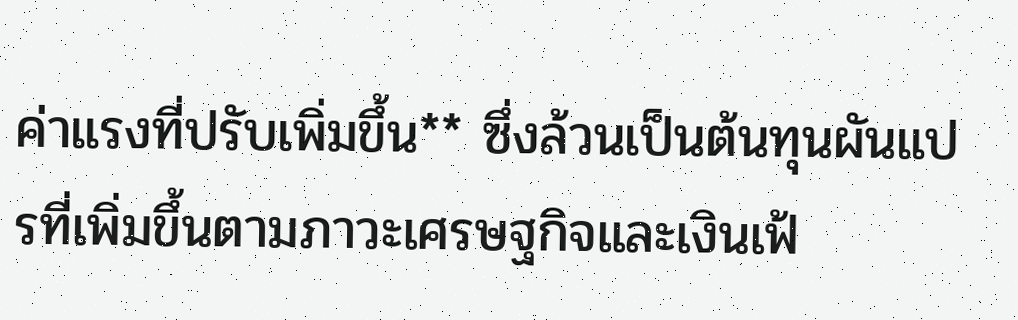ค่าแรงที่ปรับเพิ่มขึ้น** ซึ่งล้วนเป็นต้นทุนผันแปรที่เพิ่มขึ้นตามภาวะเศรษฐกิจและเงินเฟ้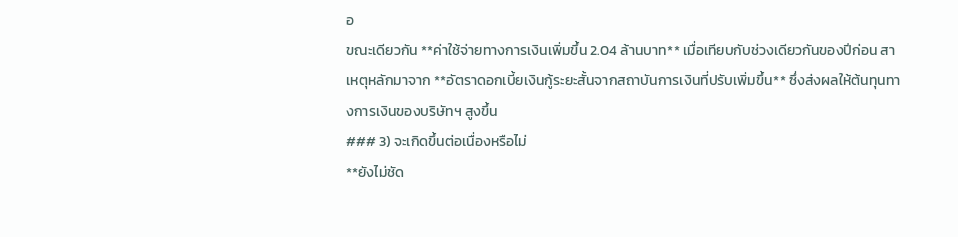อ
ขณะเดียวกัน **ค่าใช้จ่ายทางการเงินเพิ่มขึ้น 2.04 ล้านบาท** เมื่อเทียบกับช่วงเดียวกันของปีก่อน สาเหตุหลักมาจาก **อัตราดอกเบี้ยเงินกู้ระยะสั้นจากสถาบันการเงินที่ปรับเพิ่มขึ้น** ซึ่งส่งผลให้ต้นทุนทางการเงินของบริษัทฯ สูงขึ้น
### 3) จะเกิดขึ้นต่อเนื่องหรือไม่
**ยังไม่ชัด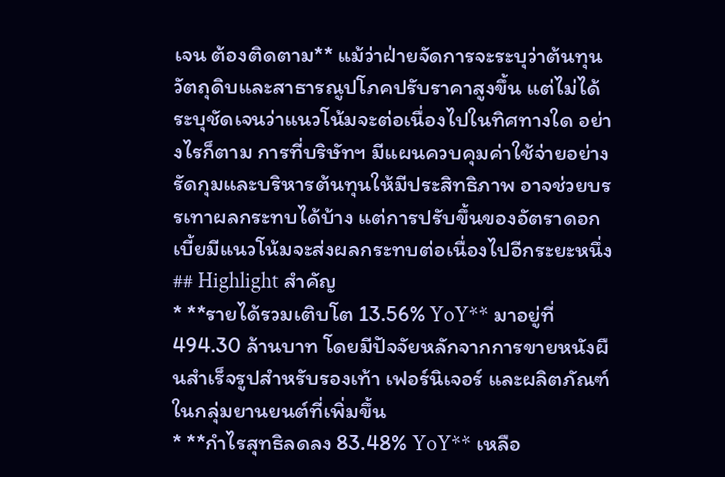เจน ต้องติดตาม** แม้ว่าฝ่ายจัดการจะระบุว่าต้นทุนวัตถุดิบและสาธารณูปโภคปรับราคาสูงขึ้น แต่ไม่ได้ระบุชัดเจนว่าแนวโน้มจะต่อเนื่องไปในทิศทางใด อย่างไรก็ตาม การที่บริษัทฯ มีแผนควบคุมค่าใช้จ่ายอย่างรัดกุมและบริหารต้นทุนให้มีประสิทธิภาพ อาจช่วยบรรเทาผลกระทบได้บ้าง แต่การปรับขึ้นของอัตราดอกเบี้ยมีแนวโน้มจะส่งผลกระทบต่อเนื่องไปอีกระยะหนึ่ง
## Highlight สำคัญ
* **รายได้รวมเติบโต 13.56% YoY** มาอยู่ที่ 494.30 ล้านบาท โดยมีปัจจัยหลักจากการขายหนังผืนสำเร็จรูปสำหรับรองเท้า เฟอร์นิเจอร์ และผลิตภัณฑ์ในกลุ่มยานยนต์ที่เพิ่มขึ้น
* **กำไรสุทธิลดลง 83.48% YoY** เหลือ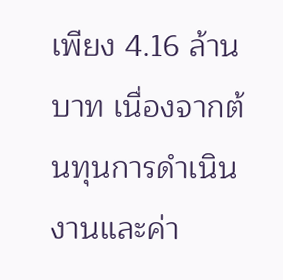เพียง 4.16 ล้านบาท เนื่องจากต้นทุนการดำเนินงานและค่า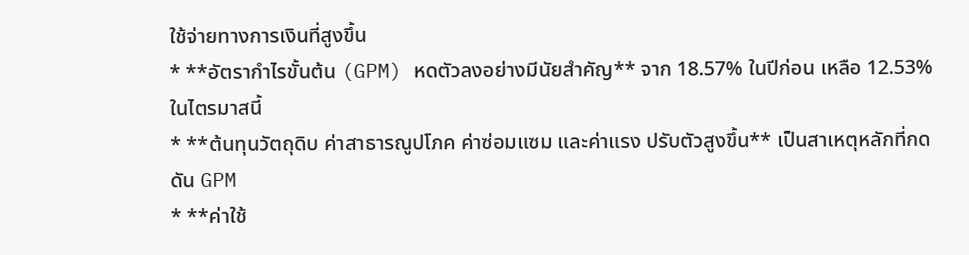ใช้จ่ายทางการเงินที่สูงขึ้น
* **อัตรากำไรขั้นต้น (GPM) หดตัวลงอย่างมีนัยสำคัญ** จาก 18.57% ในปีก่อน เหลือ 12.53% ในไตรมาสนี้
* **ต้นทุนวัตถุดิบ ค่าสาธารณูปโภค ค่าซ่อมแซม และค่าแรง ปรับตัวสูงขึ้น** เป็นสาเหตุหลักที่กดดัน GPM
* **ค่าใช้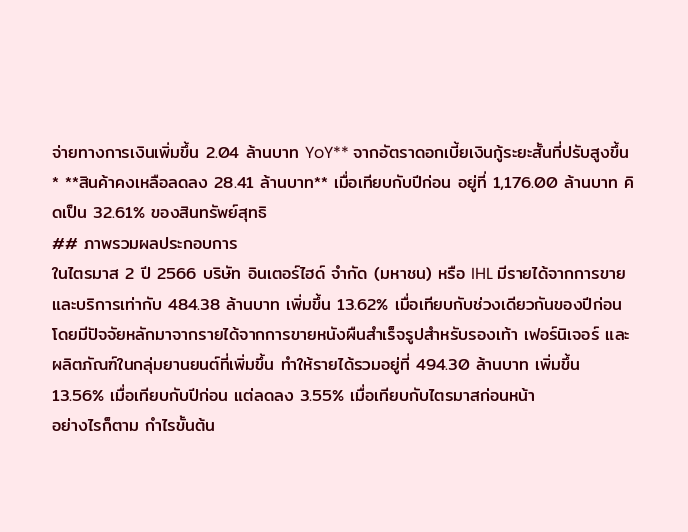จ่ายทางการเงินเพิ่มขึ้น 2.04 ล้านบาท YoY** จากอัตราดอกเบี้ยเงินกู้ระยะสั้นที่ปรับสูงขึ้น
* **สินค้าคงเหลือลดลง 28.41 ล้านบาท** เมื่อเทียบกับปีก่อน อยู่ที่ 1,176.00 ล้านบาท คิดเป็น 32.61% ของสินทรัพย์สุทธิ
## ภาพรวมผลประกอบการ
ในไตรมาส 2 ปี 2566 บริษัท อินเตอร์ไฮด์ จำกัด (มหาชน) หรือ IHL มีรายได้จากการขายและบริการเท่ากับ 484.38 ล้านบาท เพิ่มขึ้น 13.62% เมื่อเทียบกับช่วงเดียวกันของปีก่อน โดยมีปัจจัยหลักมาจากรายได้จากการขายหนังผืนสำเร็จรูปสำหรับรองเท้า เฟอร์นิเจอร์ และผลิตภัณฑ์ในกลุ่มยานยนต์ที่เพิ่มขึ้น ทำให้รายได้รวมอยู่ที่ 494.30 ล้านบาท เพิ่มขึ้น 13.56% เมื่อเทียบกับปีก่อน แต่ลดลง 3.55% เมื่อเทียบกับไตรมาสก่อนหน้า
อย่างไรก็ตาม กำไรขั้นต้น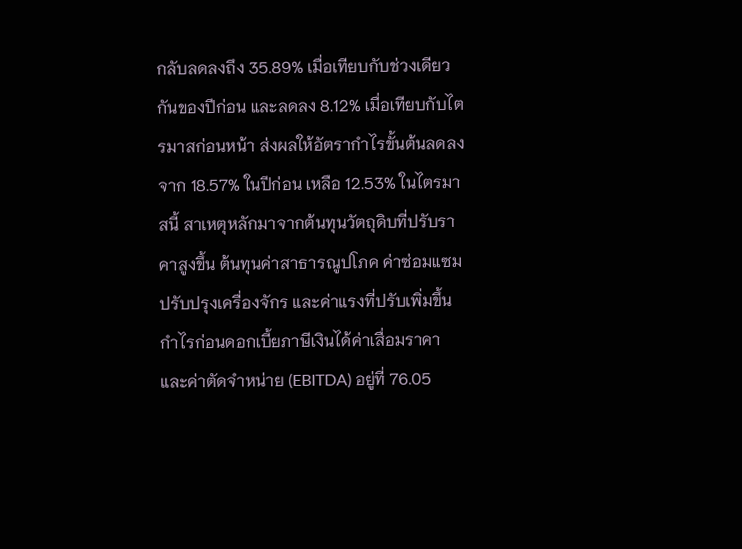กลับลดลงถึง 35.89% เมื่อเทียบกับช่วงเดียวกันของปีก่อน และลดลง 8.12% เมื่อเทียบกับไตรมาสก่อนหน้า ส่งผลให้อัตรากำไรขั้นต้นลดลงจาก 18.57% ในปีก่อน เหลือ 12.53% ในไตรมาสนี้ สาเหตุหลักมาจากต้นทุนวัตถุดิบที่ปรับราคาสูงขึ้น ต้นทุนค่าสาธารณูปโภค ค่าซ่อมแซมปรับปรุงเครื่องจักร และค่าแรงที่ปรับเพิ่มขึ้น
กำไรก่อนดอกเบี้ยภาษีเงินได้ค่าเสื่อมราคาและค่าตัดจำหน่าย (EBITDA) อยู่ที่ 76.05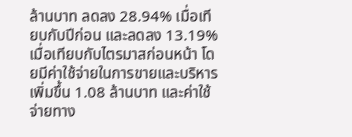ล้านบาท ลดลง 28.94% เมื่อเทียบกับปีก่อน และลดลง 13.19% เมื่อเทียบกับไตรมาสก่อนหน้า โดยมีค่าใช้จ่ายในการขายและบริหารเพิ่มขึ้น 1.08 ล้านบาท และค่าใช้จ่ายทาง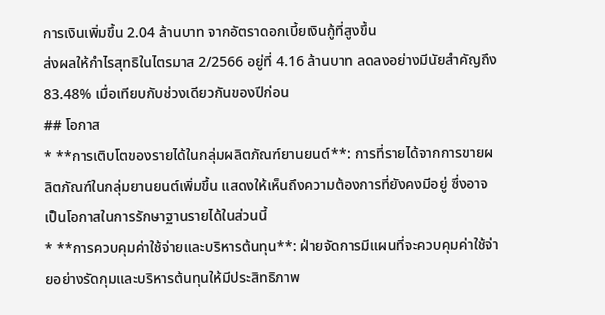การเงินเพิ่มขึ้น 2.04 ล้านบาท จากอัตราดอกเบี้ยเงินกู้ที่สูงขึ้น
ส่งผลให้กำไรสุทธิในไตรมาส 2/2566 อยู่ที่ 4.16 ล้านบาท ลดลงอย่างมีนัยสำคัญถึง 83.48% เมื่อเทียบกับช่วงเดียวกันของปีก่อน
## โอกาส
* **การเติบโตของรายได้ในกลุ่มผลิตภัณฑ์ยานยนต์**: การที่รายได้จากการขายผลิตภัณฑ์ในกลุ่มยานยนต์เพิ่มขึ้น แสดงให้เห็นถึงความต้องการที่ยังคงมีอยู่ ซึ่งอาจเป็นโอกาสในการรักษาฐานรายได้ในส่วนนี้
* **การควบคุมค่าใช้จ่ายและบริหารต้นทุน**: ฝ่ายจัดการมีแผนที่จะควบคุมค่าใช้จ่ายอย่างรัดกุมและบริหารต้นทุนให้มีประสิทธิภาพ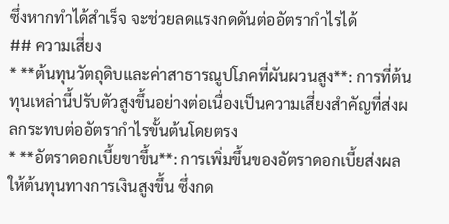ซึ่งหากทำได้สำเร็จ จะช่วยลดแรงกดดันต่ออัตรากำไรได้
## ความเสี่ยง
* **ต้นทุนวัตถุดิบและค่าสาธารณูปโภคที่ผันผวนสูง**: การที่ต้นทุนเหล่านี้ปรับตัวสูงขึ้นอย่างต่อเนื่องเป็นความเสี่ยงสำคัญที่ส่งผลกระทบต่ออัตรากำไรขั้นต้นโดยตรง
* **อัตราดอกเบี้ยขาขึ้น**: การเพิ่มขึ้นของอัตราดอกเบี้ยส่งผลให้ต้นทุนทางการเงินสูงขึ้น ซึ่งกด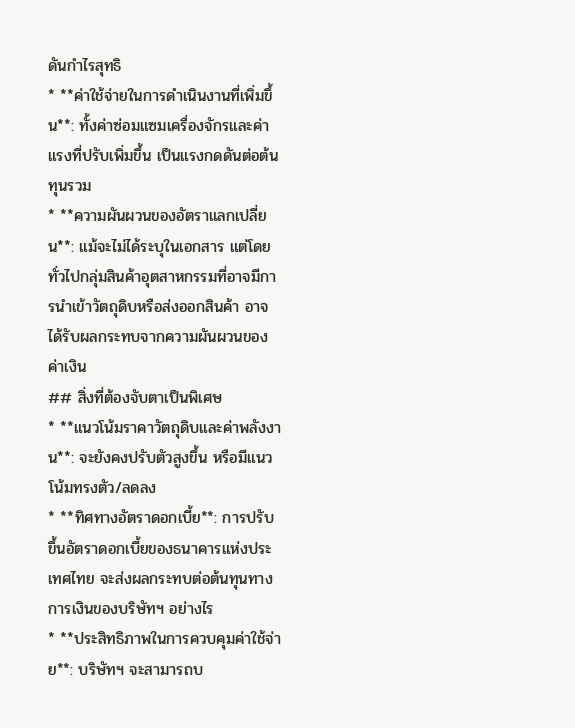ดันกำไรสุทธิ
* **ค่าใช้จ่ายในการดำเนินงานที่เพิ่มขึ้น**: ทั้งค่าซ่อมแซมเครื่องจักรและค่าแรงที่ปรับเพิ่มขึ้น เป็นแรงกดดันต่อต้นทุนรวม
* **ความผันผวนของอัตราแลกเปลี่ยน**: แม้จะไม่ได้ระบุในเอกสาร แต่โดยทั่วไปกลุ่มสินค้าอุตสาหกรรมที่อาจมีการนำเข้าวัตถุดิบหรือส่งออกสินค้า อาจได้รับผลกระทบจากความผันผวนของค่าเงิน
## สิ่งที่ต้องจับตาเป็นพิเศษ
* **แนวโน้มราคาวัตถุดิบและค่าพลังงาน**: จะยังคงปรับตัวสูงขึ้น หรือมีแนวโน้มทรงตัว/ลดลง
* **ทิศทางอัตราดอกเบี้ย**: การปรับขึ้นอัตราดอกเบี้ยของธนาคารแห่งประเทศไทย จะส่งผลกระทบต่อต้นทุนทางการเงินของบริษัทฯ อย่างไร
* **ประสิทธิภาพในการควบคุมค่าใช้จ่าย**: บริษัทฯ จะสามารถบ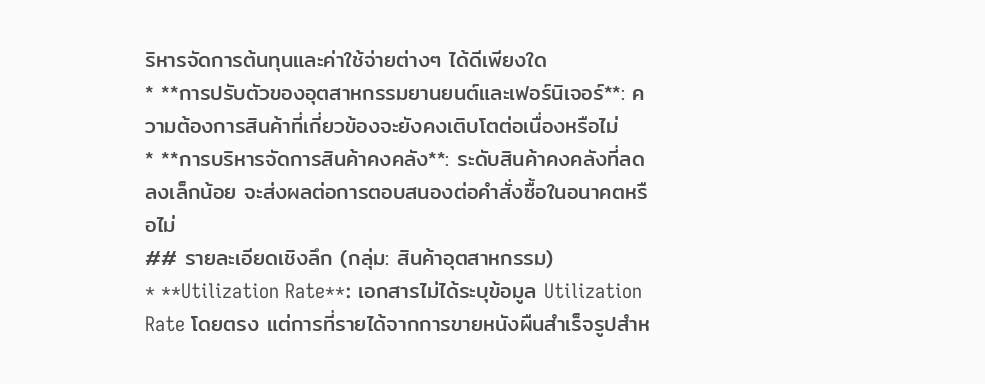ริหารจัดการต้นทุนและค่าใช้จ่ายต่างๆ ได้ดีเพียงใด
* **การปรับตัวของอุตสาหกรรมยานยนต์และเฟอร์นิเจอร์**: ความต้องการสินค้าที่เกี่ยวข้องจะยังคงเติบโตต่อเนื่องหรือไม่
* **การบริหารจัดการสินค้าคงคลัง**: ระดับสินค้าคงคลังที่ลดลงเล็กน้อย จะส่งผลต่อการตอบสนองต่อคำสั่งซื้อในอนาคตหรือไม่
## รายละเอียดเชิงลึก (กลุ่ม: สินค้าอุตสาหกรรม)
* **Utilization Rate**: เอกสารไม่ได้ระบุข้อมูล Utilization Rate โดยตรง แต่การที่รายได้จากการขายหนังผืนสำเร็จรูปสำห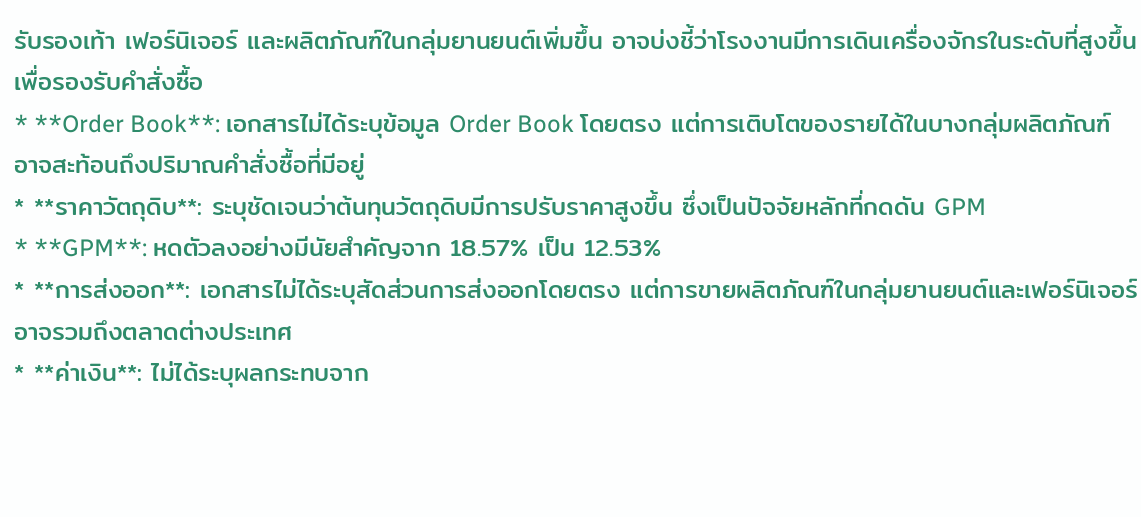รับรองเท้า เฟอร์นิเจอร์ และผลิตภัณฑ์ในกลุ่มยานยนต์เพิ่มขึ้น อาจบ่งชี้ว่าโรงงานมีการเดินเครื่องจักรในระดับที่สูงขึ้นเพื่อรองรับคำสั่งซื้อ
* **Order Book**: เอกสารไม่ได้ระบุข้อมูล Order Book โดยตรง แต่การเติบโตของรายได้ในบางกลุ่มผลิตภัณฑ์อาจสะท้อนถึงปริมาณคำสั่งซื้อที่มีอยู่
* **ราคาวัตถุดิบ**: ระบุชัดเจนว่าต้นทุนวัตถุดิบมีการปรับราคาสูงขึ้น ซึ่งเป็นปัจจัยหลักที่กดดัน GPM
* **GPM**: หดตัวลงอย่างมีนัยสำคัญจาก 18.57% เป็น 12.53%
* **การส่งออก**: เอกสารไม่ได้ระบุสัดส่วนการส่งออกโดยตรง แต่การขายผลิตภัณฑ์ในกลุ่มยานยนต์และเฟอร์นิเจอร์ อาจรวมถึงตลาดต่างประเทศ
* **ค่าเงิน**: ไม่ได้ระบุผลกระทบจาก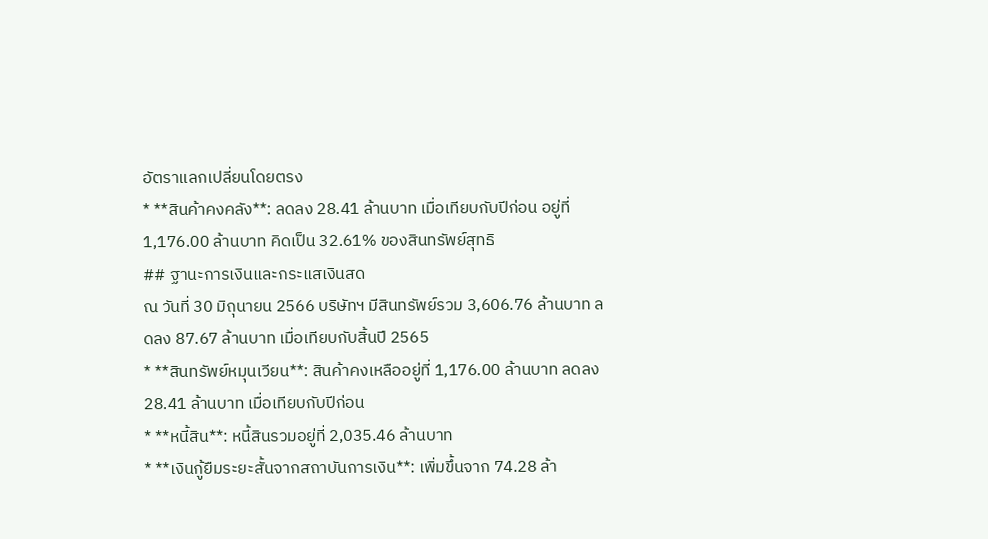อัตราแลกเปลี่ยนโดยตรง
* **สินค้าคงคลัง**: ลดลง 28.41 ล้านบาท เมื่อเทียบกับปีก่อน อยู่ที่ 1,176.00 ล้านบาท คิดเป็น 32.61% ของสินทรัพย์สุทธิ
## ฐานะการเงินและกระแสเงินสด
ณ วันที่ 30 มิถุนายน 2566 บริษัทฯ มีสินทรัพย์รวม 3,606.76 ล้านบาท ลดลง 87.67 ล้านบาท เมื่อเทียบกับสิ้นปี 2565
* **สินทรัพย์หมุนเวียน**: สินค้าคงเหลืออยู่ที่ 1,176.00 ล้านบาท ลดลง 28.41 ล้านบาท เมื่อเทียบกับปีก่อน
* **หนี้สิน**: หนี้สินรวมอยู่ที่ 2,035.46 ล้านบาท
* **เงินกู้ยืมระยะสั้นจากสถาบันการเงิน**: เพิ่มขึ้นจาก 74.28 ล้า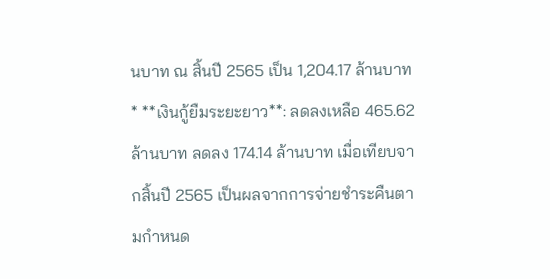นบาท ณ สิ้นปี 2565 เป็น 1,204.17 ล้านบาท
* **เงินกู้ยืมระยะยาว**: ลดลงเหลือ 465.62 ล้านบาท ลดลง 174.14 ล้านบาท เมื่อเทียบจากสิ้นปี 2565 เป็นผลจากการจ่ายชำระคืนตามกำหนด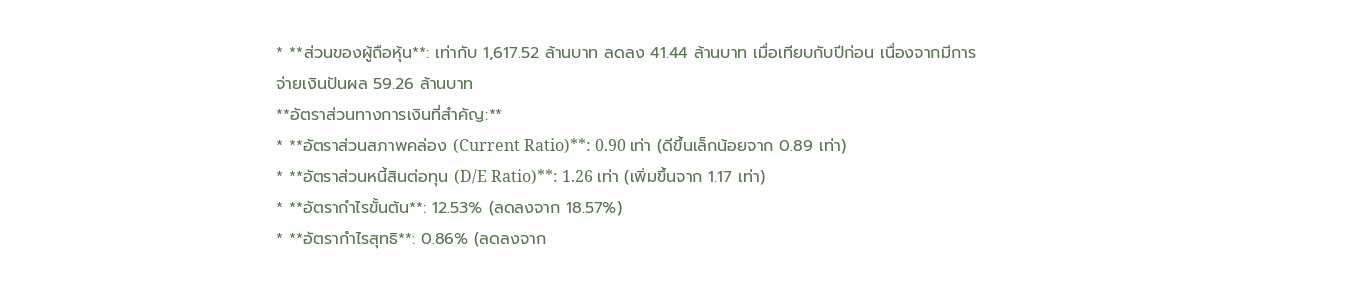* **ส่วนของผู้ถือหุ้น**: เท่ากับ 1,617.52 ล้านบาท ลดลง 41.44 ล้านบาท เมื่อเทียบกับปีก่อน เนื่องจากมีการจ่ายเงินปันผล 59.26 ล้านบาท
**อัตราส่วนทางการเงินที่สำคัญ:**
* **อัตราส่วนสภาพคล่อง (Current Ratio)**: 0.90 เท่า (ดีขึ้นเล็กน้อยจาก 0.89 เท่า)
* **อัตราส่วนหนี้สินต่อทุน (D/E Ratio)**: 1.26 เท่า (เพิ่มขึ้นจาก 1.17 เท่า)
* **อัตรากำไรขั้นต้น**: 12.53% (ลดลงจาก 18.57%)
* **อัตรากำไรสุทธิ**: 0.86% (ลดลงจาก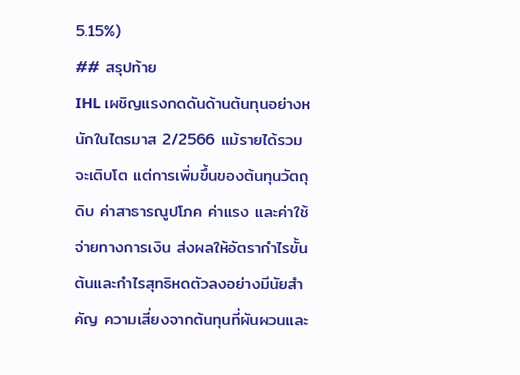5.15%)
## สรุปท้าย
IHL เผชิญแรงกดดันด้านต้นทุนอย่างหนักในไตรมาส 2/2566 แม้รายได้รวมจะเติบโต แต่การเพิ่มขึ้นของต้นทุนวัตถุดิบ ค่าสาธารณูปโภค ค่าแรง และค่าใช้จ่ายทางการเงิน ส่งผลให้อัตรากำไรขั้นต้นและกำไรสุทธิหดตัวลงอย่างมีนัยสำคัญ ความเสี่ยงจากต้นทุนที่ผันผวนและ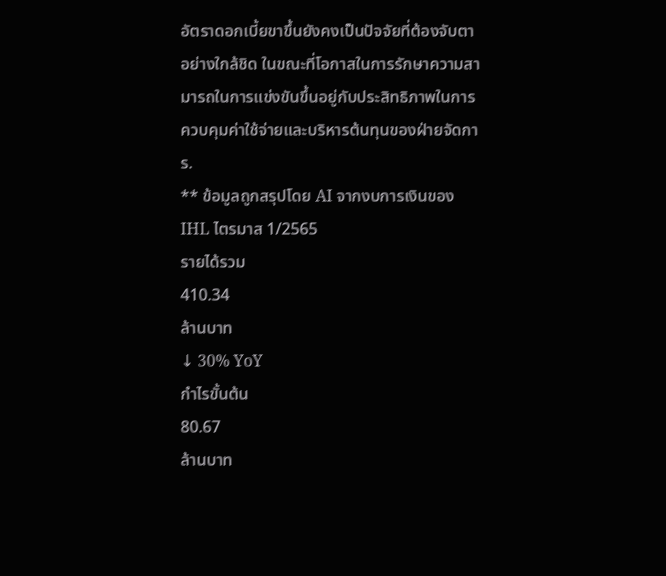อัตราดอกเบี้ยขาขึ้นยังคงเป็นปัจจัยที่ต้องจับตาอย่างใกล้ชิด ในขณะที่โอกาสในการรักษาความสามารถในการแข่งขันขึ้นอยู่กับประสิทธิภาพในการควบคุมค่าใช้จ่ายและบริหารต้นทุนของฝ่ายจัดการ.
** ข้อมูลถูกสรุปโดย AI จากงบการเงินของ IHL ไตรมาส 1/2565
รายได้รวม
410.34
ล้านบาท
↓ 30% YoY
กำไรขั้นต้น
80.67
ล้านบาท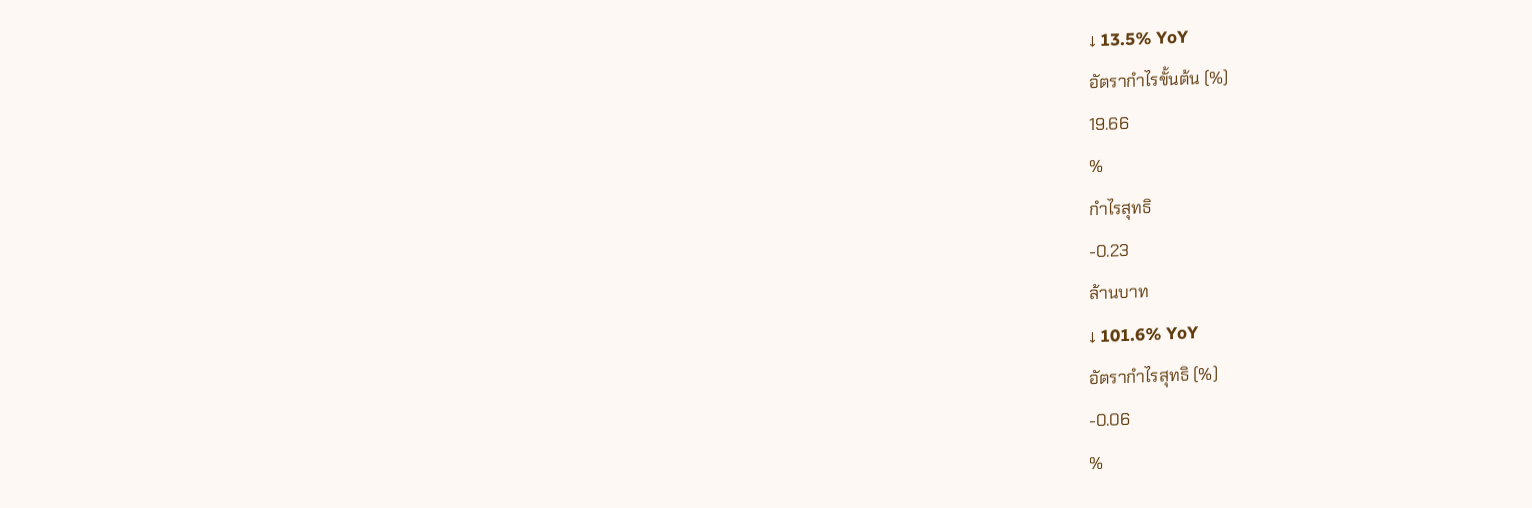↓ 13.5% YoY
อัตรากำไรขั้นต้น (%)
19.66
%
กำไรสุทธิ
-0.23
ล้านบาท
↓ 101.6% YoY
อัตรากำไรสุทธิ (%)
-0.06
%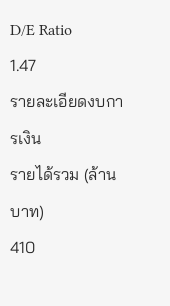D/E Ratio
1.47
รายละเอียดงบการเงิน
รายได้รวม (ล้านบาท)
410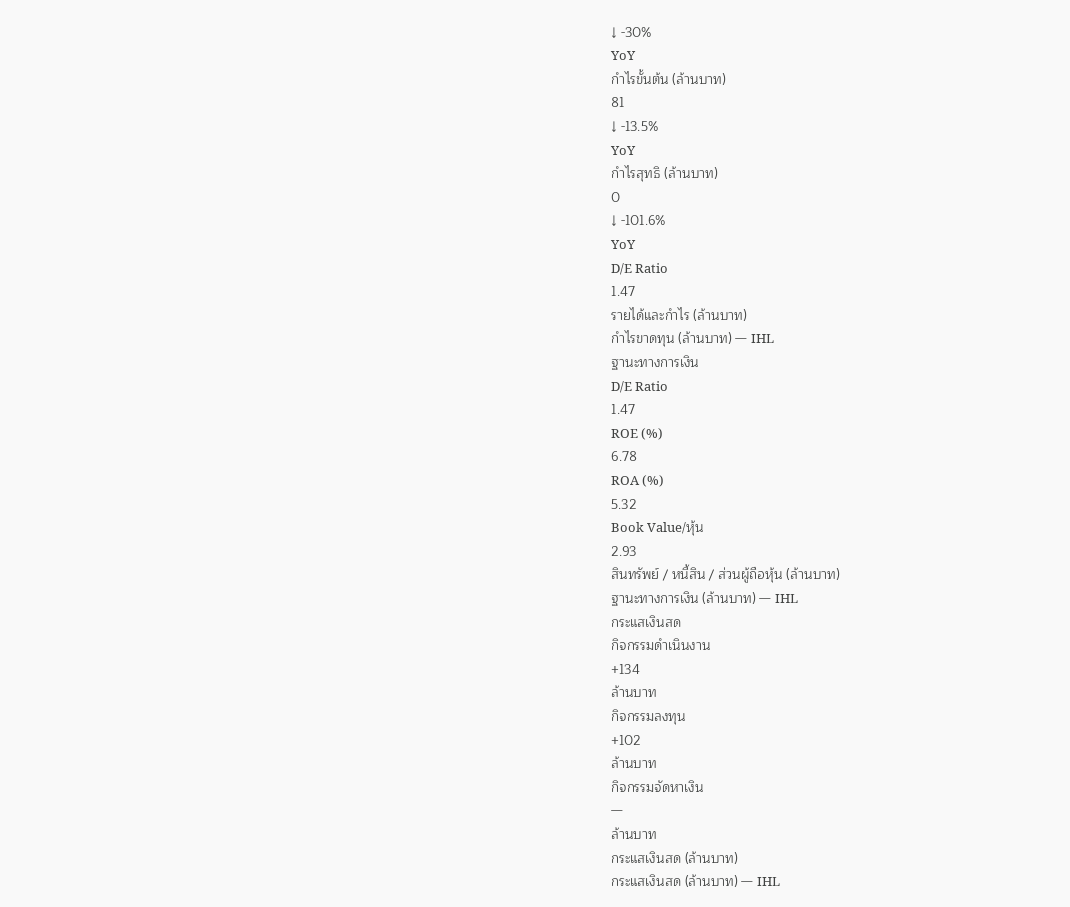↓ -30%
YoY
กำไรขั้นต้น (ล้านบาท)
81
↓ -13.5%
YoY
กำไรสุทธิ (ล้านบาท)
0
↓ -101.6%
YoY
D/E Ratio
1.47
รายได้และกำไร (ล้านบาท)
กำไรขาดทุน (ล้านบาท) — IHL
ฐานะทางการเงิน
D/E Ratio
1.47
ROE (%)
6.78
ROA (%)
5.32
Book Value/หุ้น
2.93
สินทรัพย์ / หนี้สิน / ส่วนผู้ถือหุ้น (ล้านบาท)
ฐานะทางการเงิน (ล้านบาท) — IHL
กระแสเงินสด
กิจกรรมดำเนินงาน
+134
ล้านบาท
กิจกรรมลงทุน
+102
ล้านบาท
กิจกรรมจัดหาเงิน
—
ล้านบาท
กระแสเงินสด (ล้านบาท)
กระแสเงินสด (ล้านบาท) — IHL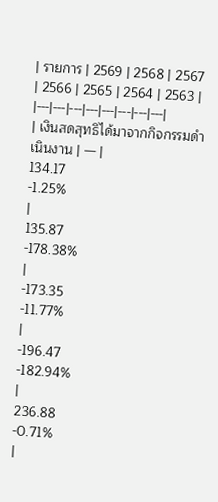| รายการ | 2569 | 2568 | 2567 | 2566 | 2565 | 2564 | 2563 |
|---|---|---|---|---|---|---|---|
| เงินสดสุทธิได้มาจากกิจกรรมดำเนินงาน | — |
134.17
-1.25%
|
135.87
-178.38%
|
-173.35
-11.77%
|
-196.47
-182.94%
|
236.88
-0.71%
|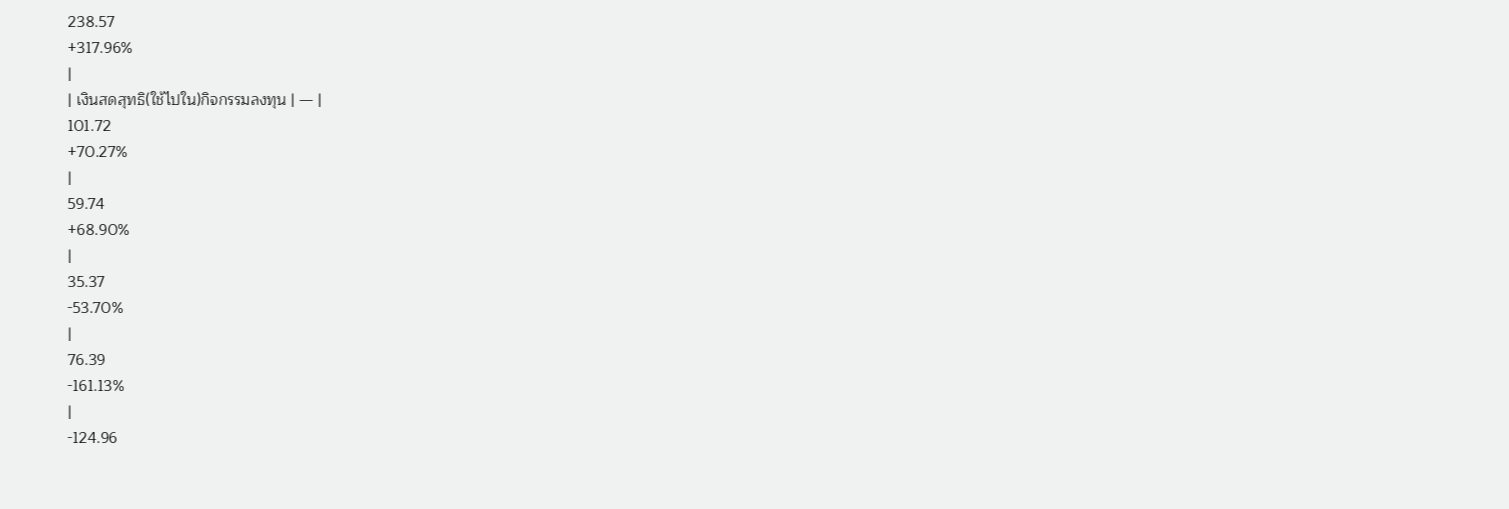238.57
+317.96%
|
| เงินสดสุทธิ(ใช้ไปใน)กิจกรรมลงทุน | — |
101.72
+70.27%
|
59.74
+68.90%
|
35.37
-53.70%
|
76.39
-161.13%
|
-124.96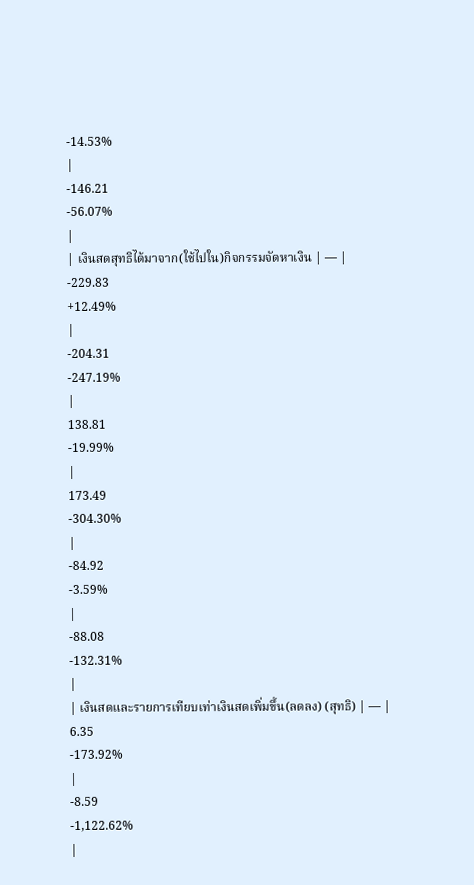-14.53%
|
-146.21
-56.07%
|
| เงินสดสุทธิได้มาจาก(ใช้ไปใน)กิจกรรมจัดหาเงิน | — |
-229.83
+12.49%
|
-204.31
-247.19%
|
138.81
-19.99%
|
173.49
-304.30%
|
-84.92
-3.59%
|
-88.08
-132.31%
|
| เงินสดและรายการเทียบเท่าเงินสดเพิ่มขึ้น(ลดลง) (สุทธิ) | — |
6.35
-173.92%
|
-8.59
-1,122.62%
|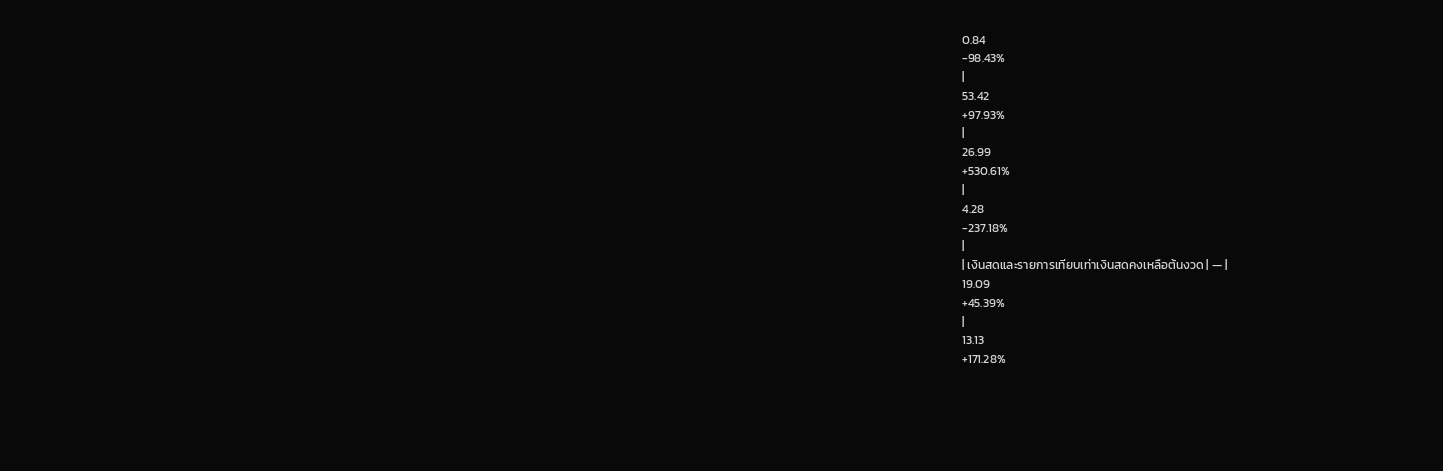0.84
-98.43%
|
53.42
+97.93%
|
26.99
+530.61%
|
4.28
-237.18%
|
| เงินสดและรายการเทียบเท่าเงินสดคงเหลือต้นงวด | — |
19.09
+45.39%
|
13.13
+171.28%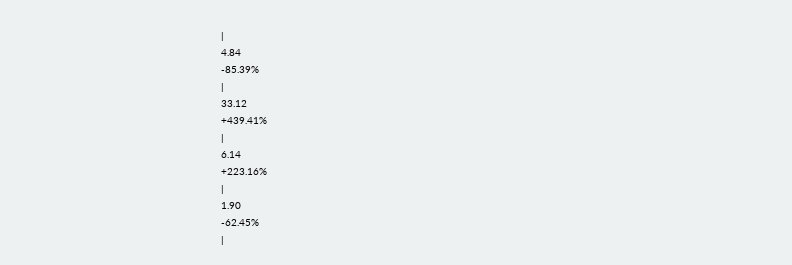|
4.84
-85.39%
|
33.12
+439.41%
|
6.14
+223.16%
|
1.90
-62.45%
|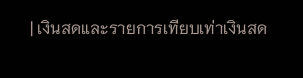| เงินสดและรายการเทียบเท่าเงินสด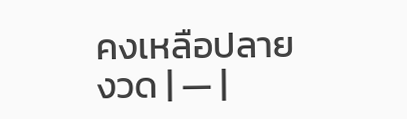คงเหลือปลายงวด | — |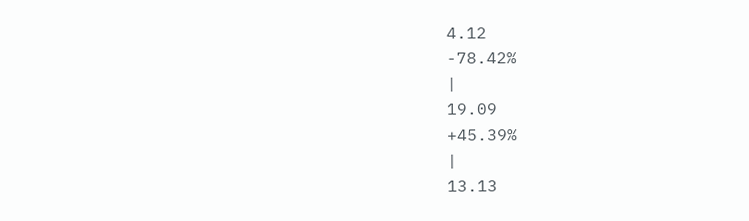4.12
-78.42%
|
19.09
+45.39%
|
13.13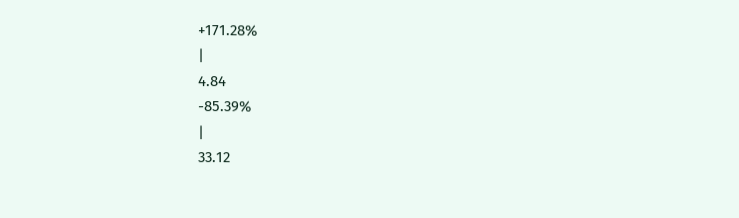+171.28%
|
4.84
-85.39%
|
33.12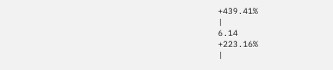+439.41%
|
6.14
+223.16%
|